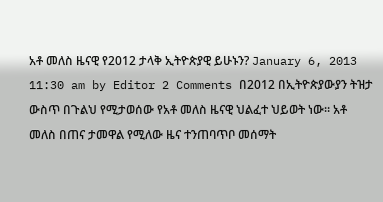አቶ መለስ ዜናዊ የ2012 ታላቅ ኢትዮጵያዊ ይሁኑን? January 6, 2013 11:30 am by Editor 2 Comments በ2012 በኢትዮጵያውያን ትዝታ ውስጥ በጉልህ የሚታወሰው የአቶ መለስ ዜናዊ ህልፈተ ህይወት ነው። አቶ መለስ በጠና ታመዋል የሚለው ዜና ተንጠባጥቦ መሰማት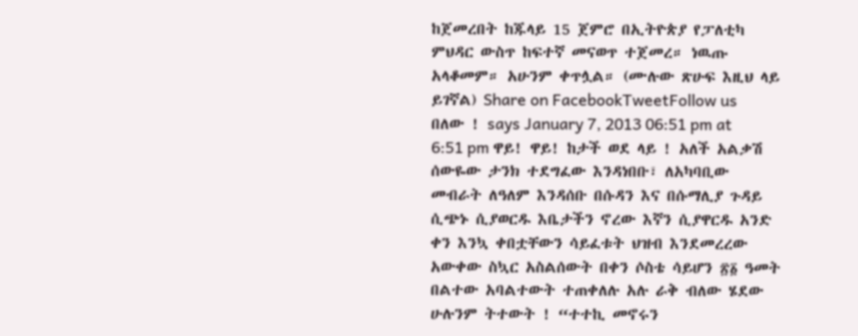ከጀመረበት ከጁላይ 15 ጀምሮ በኢትዮጵያ የፓለቲካ ምህዳር ውስጥ ከፍተኛ መናወጥ ተጀመረ። ነዉጡ አላቆመም። አሁንም ቀጥሏል። (ሙሉው ጽሁፍ እዚህ ላይ ይገኛል) Share on FacebookTweetFollow us
በለው ! says January 7, 2013 06:51 pm at 6:51 pm ዋይ! ዋይ! ከታች ወደ ላይ ! አለች አልቃሽ ሰውዬው ታንክ ተደግፈው እንዳነበቡ፣ ለአካባቢው መብራት ለዓለም እንዳሰቡ በሱዳን እና በሱማሊያ ጉዳይ ሲጭኑ ሲያወርዱ እቤታችን ኖረው እኛን ሲያዋርዱ አንድ ቀን እንኳ ቀበቷቸውን ሳይፈቱት ህዝብ እንደመረረው አውቀው ስኳር አስልሰውት በቀን ሶስቴ ሳይሆን ፳፩ ዓመት በልተው አባልተውት ተጠቀለሉ አሉ ራቅ ብለው ሄደው ሁሉንም ትተውት ! “ተተኪ መኖሩን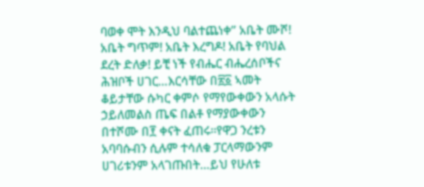ባወቀ ሞት እንዲህ ባልተጨነቀ” አቤት ሙሾ! አቤት ግጥም! አቤት እረግዶ! አቤት የባህል ደረት ድለቃ! ይቺ ነች የብሔር ብሔረሰቦችና ሕዝቦች ሀገር…እርሳቸው በ፳፩ ኣመት ቆይታቸው ሱካር ቀምሶ የማየውቀውን አላሱት ኃይለመልስ ጤፍ በልቶ የማያውቀውን በተሾሙ በ፻ ቀናት ፈጠሩ።የዋጋ ንረቱን አባባሱብን ሲሉም ተሳለቁ ፓርላማውንም ሀገሪቱንም አላገጡበት…ይህ የሁለቱ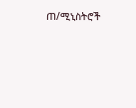ጠ/ሚኒስትሮች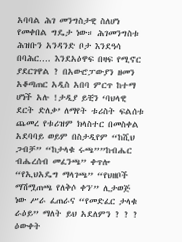አባባል ሕገ መንግስታዊ ስለሆነ የመቀበል ግዴታ ነው። ሕገመንግስቱ ሕዝቡን አንዳንድ ቦታ እንደዓሳ በባሕር…. እንደአዕዋፍ በዛፍ የሚኖር ያደርገዋል ? በአውሮፓውያን ዘመን አቆጣጠር አዲስ አበባ ምርጥ ከተማ ሆነች አሉ !ታዲያ ይቺን ‘ባህላዊ ደርት ድለቃ’ ለማየት ቱሪስት ፍልሰቱ ጨመረ የቱሪዝም ክላስተር በመስቀል አደባባይ ወይም በስታዲየም “ከሺህ ጋብቻ” “ከታላቁ ሩጫ””ከብሔር ብሔረሰብ መፈንጫ” ቀጥሎ “የኢህአዴግ ማላገጫ” “የህዘቦች ማሽሟጠጫ የለቅሶ ቀን'” ሊታወጅ ነው ሥራ ፈጠራና “የመድፈር ታላቁ ራዕይ” ማለት ይህ አደለምን ? ? ? ዕውቀት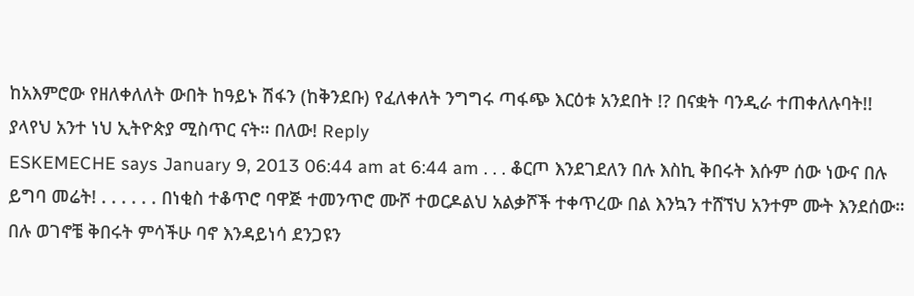ከአእምሮው የዘለቀለለት ውበት ከዓይኑ ሽፋን (ከቅንደቡ) የፈለቀለት ንግግሩ ጣፋጭ እርዕቱ አንደበት !? በናቋት ባንዲራ ተጠቀለሉባት!! ያላየህ አንተ ነህ ኢትዮጵያ ሚስጥር ናት። በለው! Reply
ESKEMECHE says January 9, 2013 06:44 am at 6:44 am . . . ቆርጦ እንደገደለን በሉ እስኪ ቅበሩት እሱም ሰው ነውና በሉ ይግባ መሬት! . . . . . . በነቂስ ተቆጥሮ ባዋጅ ተመንጥሮ ሙሾ ተወርዶልህ አልቃሾች ተቀጥረው በል እንኳን ተሸኘህ አንተም ሙት እንደሰው። በሉ ወገኖቼ ቅበሩት ምሳችሁ ባኖ እንዳይነሳ ደንጋዩን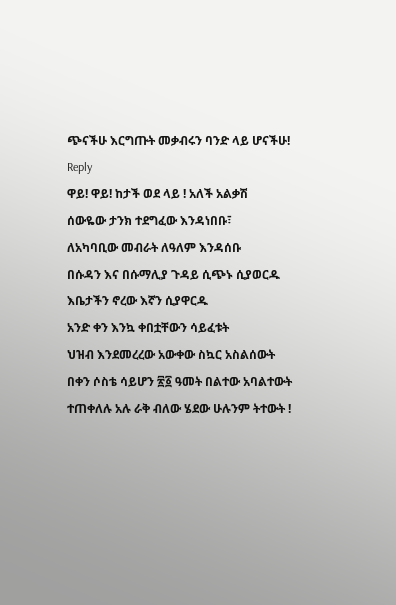ጭናችሁ እርግጡት መቃብሩን ባንድ ላይ ሆናችሁ! Reply
ዋይ! ዋይ! ከታች ወደ ላይ ! አለች አልቃሽ
ሰውዬው ታንክ ተደግፈው እንዳነበቡ፣
ለአካባቢው መብራት ለዓለም እንዳሰቡ
በሱዳን እና በሱማሊያ ጉዳይ ሲጭኑ ሲያወርዱ
እቤታችን ኖረው እኛን ሲያዋርዱ
አንድ ቀን እንኳ ቀበቷቸውን ሳይፈቱት
ህዝብ እንደመረረው አውቀው ስኳር አስልሰውት
በቀን ሶስቴ ሳይሆን ፳፩ ዓመት በልተው አባልተውት
ተጠቀለሉ አሉ ራቅ ብለው ሄደው ሁሉንም ትተውት !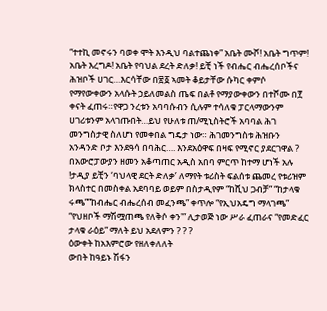“ተተኪ መኖሩን ባወቀ ሞት እንዲህ ባልተጨነቀ” አቤት ሙሾ! አቤት ግጥም! አቤት እረግዶ! አቤት የባህል ደረት ድለቃ! ይቺ ነች የብሔር ብሔረሰቦችና ሕዝቦች ሀገር…እርሳቸው በ፳፩ ኣመት ቆይታቸው ሱካር ቀምሶ የማየውቀውን አላሱት ኃይለመልስ ጤፍ በልቶ የማያውቀውን በተሾሙ በ፻ ቀናት ፈጠሩ።የዋጋ ንረቱን አባባሱብን ሲሉም ተሳለቁ ፓርላማውንም ሀገሪቱንም አላገጡበት…ይህ የሁለቱ ጠ/ሚኒስትሮች አባባል ሕገ መንግስታዊ ስለሆነ የመቀበል ግዴታ ነው። ሕገመንግስቱ ሕዝቡን አንዳንድ ቦታ እንደዓሳ በባሕር…. እንደአዕዋፍ በዛፍ የሚኖር ያደርገዋል ? በአውሮፓውያን ዘመን አቆጣጠር አዲስ አበባ ምርጥ ከተማ ሆነች አሉ !ታዲያ ይቺን ‘ባህላዊ ደርት ድለቃ’ ለማየት ቱሪስት ፍልሰቱ ጨመረ የቱሪዝም ክላስተር በመስቀል አደባባይ ወይም በስታዲየም “ከሺህ ጋብቻ” “ከታላቁ ሩጫ””ከብሔር ብሔረሰብ መፈንጫ” ቀጥሎ “የኢህአዴግ ማላገጫ” “የህዘቦች ማሽሟጠጫ የለቅሶ ቀን'” ሊታወጅ ነው ሥራ ፈጠራና “የመድፈር ታላቁ ራዕይ” ማለት ይህ አደለምን ? ? ?
ዕውቀት ከአእምሮው የዘለቀለለት
ውበት ከዓይኑ ሽፋን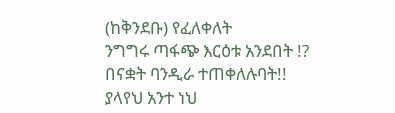(ከቅንደቡ) የፈለቀለት
ንግግሩ ጣፋጭ እርዕቱ አንደበት !?
በናቋት ባንዲራ ተጠቀለሉባት!!
ያላየህ አንተ ነህ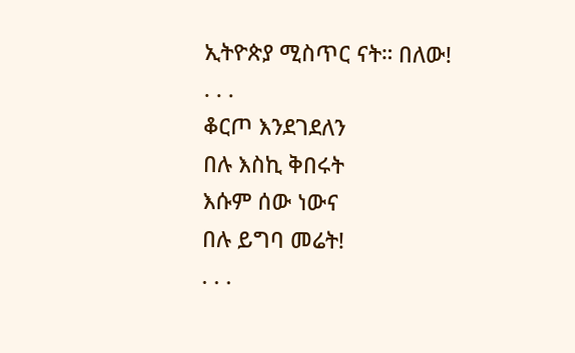ኢትዮጵያ ሚስጥር ናት። በለው!
. . .
ቆርጦ እንደገደለን
በሉ እስኪ ቅበሩት
እሱም ሰው ነውና
በሉ ይግባ መሬት!
. . .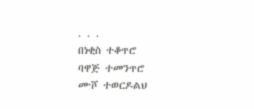. . .
በነቂስ ተቆጥሮ
ባዋጅ ተመንጥሮ
ሙሾ ተወርዶልህ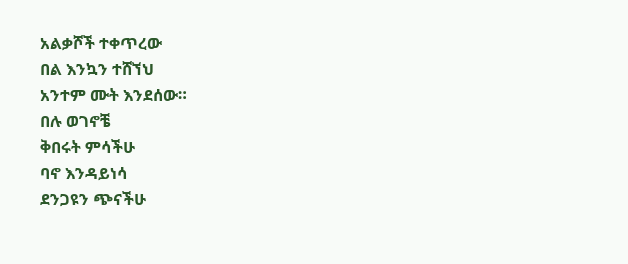አልቃሾች ተቀጥረው
በል እንኳን ተሸኘህ
አንተም ሙት እንደሰው።
በሉ ወገኖቼ
ቅበሩት ምሳችሁ
ባኖ እንዳይነሳ
ደንጋዩን ጭናችሁ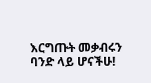እርግጡት መቃብሩን
ባንድ ላይ ሆናችሁ!